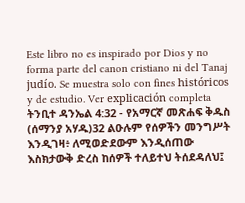Este libro no es inspirado por Dios y no forma parte del canon cristiano ni del Tanaj judío. Se muestra solo con fines históricos y de estudio. Ver explicación completa ትንቢተ ዳንኤል 4:32 - የአማርኛ መጽሐፍ ቅዱስ (ሰማንያ አሃዱ)32 ልዑሉም የሰዎችን መንግሥት እንዲገዛ፥ ለሚወድደውም እንዲሰጠው እስክታውቅ ድረስ ከሰዎች ተለይተህ ትሰደዳለህ፤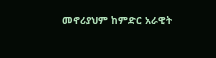መኖሪያህም ከምድር አራዊት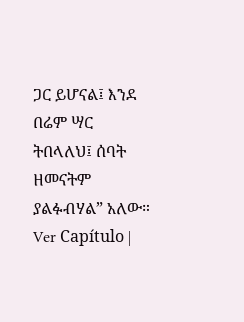ጋር ይሆናል፤ እንደ በሬም ሣር ትበላለህ፤ ሰባት ዘመናትም ያልፉብሃል” አለው። Ver Capítulo |